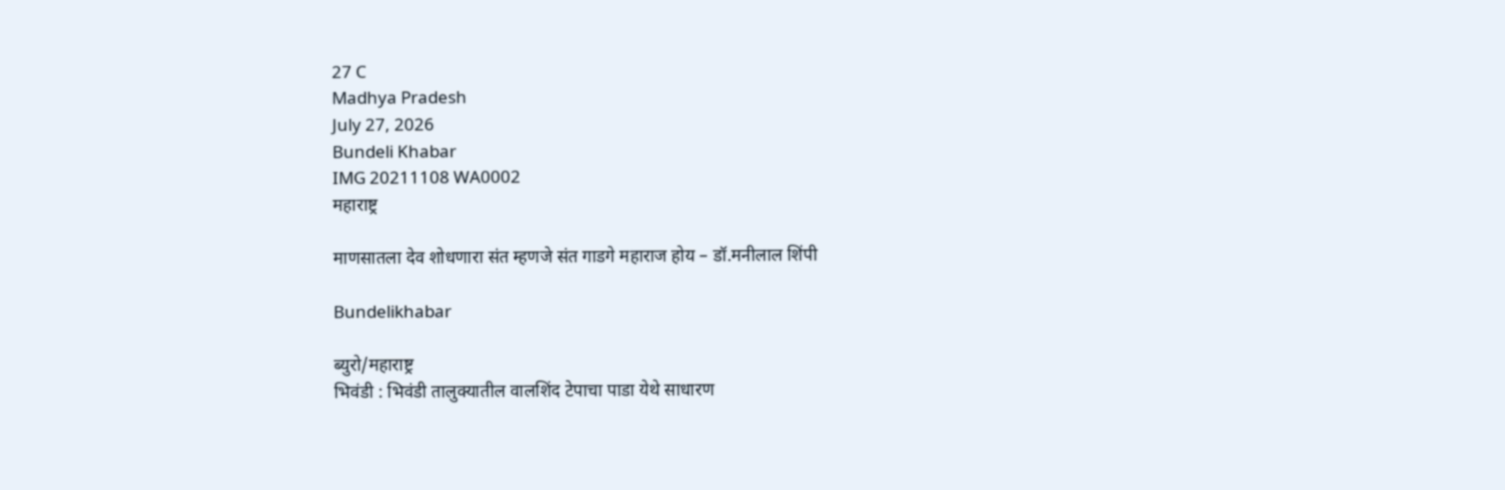27 C
Madhya Pradesh
July 27, 2026
Bundeli Khabar
IMG 20211108 WA0002
महाराष्ट्र

माणसातला देव शोधणारा संत म्हणजे संत गाडगे महाराज होय – डॉ.मनीलाल शिंपी

Bundelikhabar

ब्युरो/महाराष्ट्र
भिवंडी : भिवंडी तालुक्यातील वालशिंद टेपाचा पाडा येथे साधारण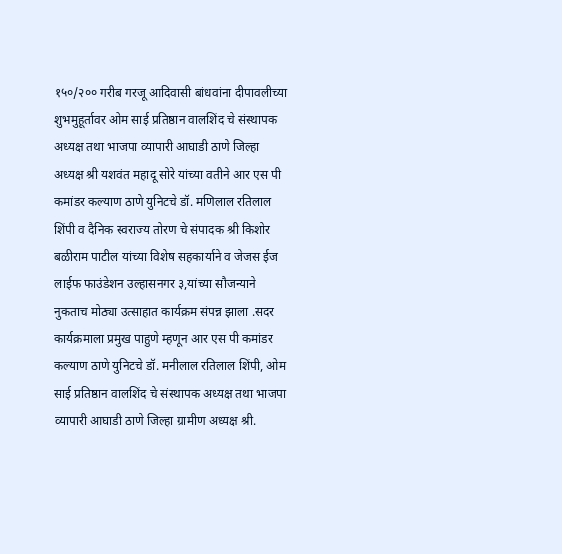१५०/२०० गरीब गरजू आदिवासी बांधवांना दीपावलीच्या शुभमुहूर्तावर ओम साई प्रतिष्ठान वालशिंद चे संस्थापक अध्यक्ष तथा भाजपा व्यापारी आघाडी ठाणे जिल्हा अध्यक्ष श्री यशवंत महादू सोरे यांच्या वतीने आर एस पी कमांडर कल्याण ठाणे युनिटचे डॉ. मणिलाल रतिलाल शिंपी व दैनिक स्वराज्य तोरण चे संपादक श्री किशोर बळीराम पाटील यांच्या विशेष सहकार्याने व जेजस ईज लाईफ फाउंडेशन उल्हासनगर ३,यांच्या सौजन्याने नुकताच मोठ्या उत्साहात कार्यक्रम संपन्न झाला .सदर कार्यक्रमाला प्रमुख पाहुणे म्हणून आर एस पी कमांडर कल्याण ठाणे युनिटचे डॉ. मनीलाल रतिलाल शिंपी, ओम साई प्रतिष्ठान वालशिंद चे संस्थापक अध्यक्ष तथा भाजपा व्यापारी आघाडी ठाणे जिल्हा ग्रामीण अध्यक्ष श्री.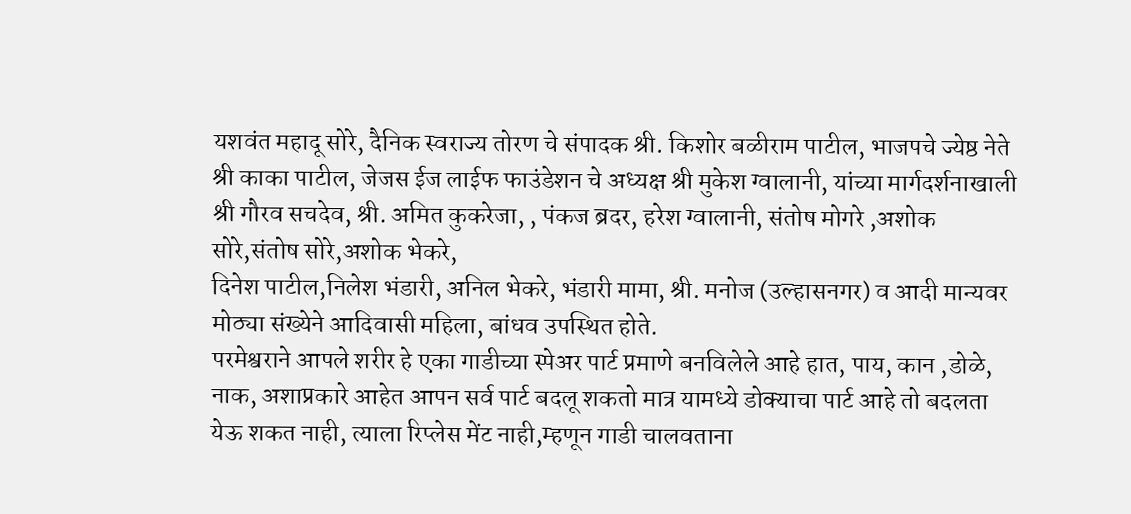यशवंत महादू सोरे, दैनिक स्वराज्य तोरण चे संपादक श्री. किशोर बळीराम पाटील, भाजपचे ज्येष्ठ नेते श्री काका पाटील, जेजस ईज लाईफ फाउंडेशन चे अध्यक्ष श्री मुकेश ग्वालानी, यांच्या मार्गदर्शनाखाली श्री गौरव सचदेव, श्री. अमित कुकरेजा, , पंकज ब्रदर, हरेश ग्वालानी, संतोष मोगरे ,अशोक सोरे,संतोष सोरे,अशोक भेकरे,
दिनेश पाटील,निलेश भंडारी, अनिल भेकरे, भंडारी मामा, श्री. मनोज (उल्हासनगर) व आदी मान्यवर मोठ्या संख्येने आदिवासी महिला, बांधव उपस्थित होते.
परमेश्वराने आपले शरीर हे एका गाडीच्या स्पेअर पार्ट प्रमाणे बनविलेले आहे हात, पाय, कान ,डोळे, नाक, अशाप्रकारे आहेत आपन सर्व पार्ट बदलू शकतो मात्र यामध्ये डोक्याचा पार्ट आहे तो बदलता येऊ शकत नाही, त्याला रिप्लेस मेंट नाही,म्हणून गाडी चालवताना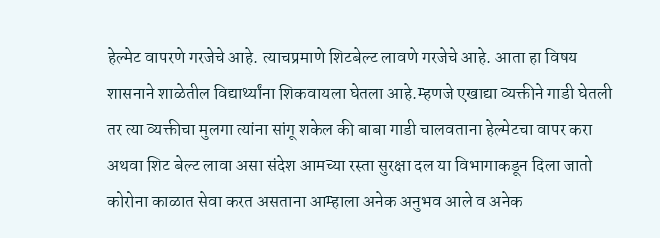हेल्मेट वापरणे गरजेचे आहे. त्याचप्रमाणे शिटबेल्ट लावणे गरजेचे आहे. आता हा विषय शासनाने शाळेतील विद्यार्थ्यांना शिकवायला घेतला आहे.म्हणजे एखाद्या व्यक्तीने गाडी घेतली तर त्या व्यक्तीचा मुलगा त्यांना सांगू शकेल की बाबा गाडी चालवताना हेल्मेटचा वापर करा अथवा शिट बेल्ट लावा असा संदेश आमच्या रस्ता सुरक्षा दल या विभागाकडून दिला जातो कोरोना काळात सेवा करत असताना आम्हाला अनेक अनुभव आले व अनेक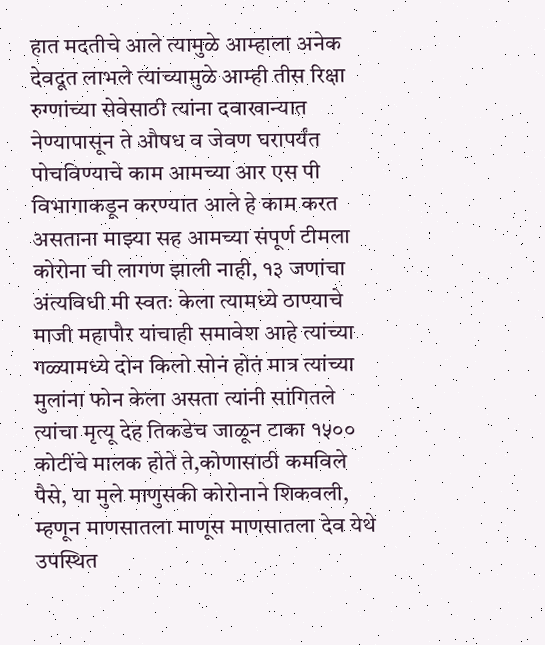हात मदतीचे आले त्यामुळे आम्हाला अनेक देवदूत लाभले त्यांच्यामुळे आम्ही तीस रिक्षा रुग्णांच्या सेवेसाठी त्यांना दवाखान्यात नेण्यापासून ते औषध व जेवण घरापर्यंत पोचविण्याचे काम आमच्या आर एस पी विभागाकडून करण्यात आले हे काम करत असताना माझ्या सह आमच्या संपूर्ण टीमला कोरोना ची लागण झाली नाही, १३ जणांचा अंत्यविधी मी स्वतः केला त्यामध्ये ठाण्याचे माजी महापौर यांचाही समावेश आहे त्यांच्या गळ्यामध्ये दोन किलो सोनं होतं मात्र त्यांच्या मुलांना फोन केला असता त्यांनी सांगितले त्यांचा मृत्यू देह तिकडेच जाळून टाका १५०० कोटींचे मालक होते ते,कोणासाठी कमविले पैसे, या मुले माणुसकी कोरोनाने शिकवली, म्हणून माणसातला माणूस माणसातला देव येथे उपस्थित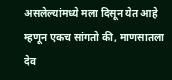असलेल्यांमध्ये मला दिसून येत आहे म्हणून एकच सांगतो की, माणसातला देव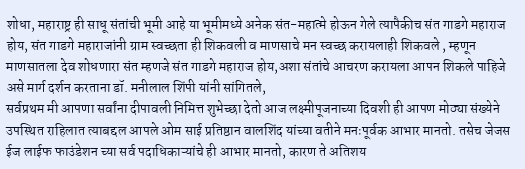शोधा, महाराष्ट्र ही साधू संतांची भूमी आहे या भूमीमध्ये अनेक संत-महात्मे होऊन गेले त्यापैकीच संत गाडगे महाराज होय, संत गाडगे महाराजांनी ग्राम स्वच्छता ही शिकवली व माणसाचे मन स्वच्छ करायलाही शिकवले , म्हणून माणसातला देव शोधणारा संत म्हणजे संत गाडगे महाराज होय,अशा संतांचे आचरण करायला आपन शिकले पाहिजे असे मार्ग दर्शन करताना डॉ. मनीलाल शिंपी यांनी सांगितले,
सर्वप्रथम मी आपणा सर्वांना दीपावली निमित्त शुभेच्छा देतो आज लक्ष्मीपूजनाच्या दिवशी ही आपण मोठ्या संख्येने उपस्थित राहिलात त्याबद्दल आपले ओम साई प्रतिष्ठान वालशिंद यांच्या वतीने मनःपूर्वक आभार मानतो. तसेच जेजस ईज लाईफ फाउंडेशन च्या सर्व पदाधिकाऱ्यांचे ही आभार मानतो, कारण ते अतिशय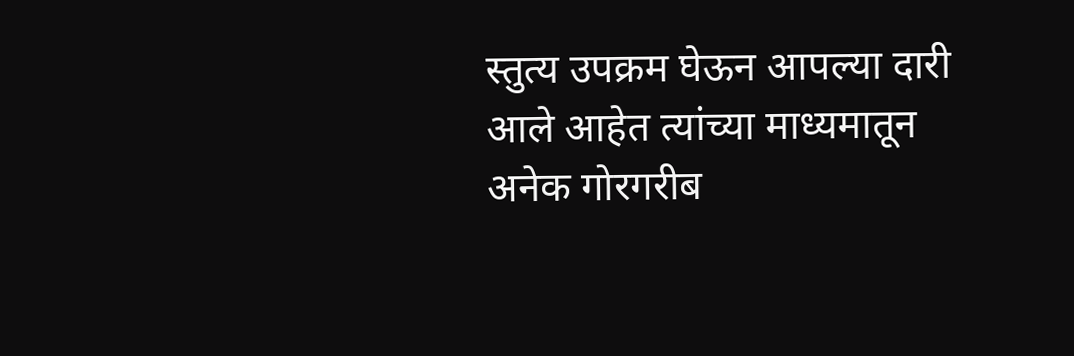स्तुत्य उपक्रम घेऊन आपल्या दारी आले आहेत त्यांच्या माध्यमातून अनेक गोरगरीब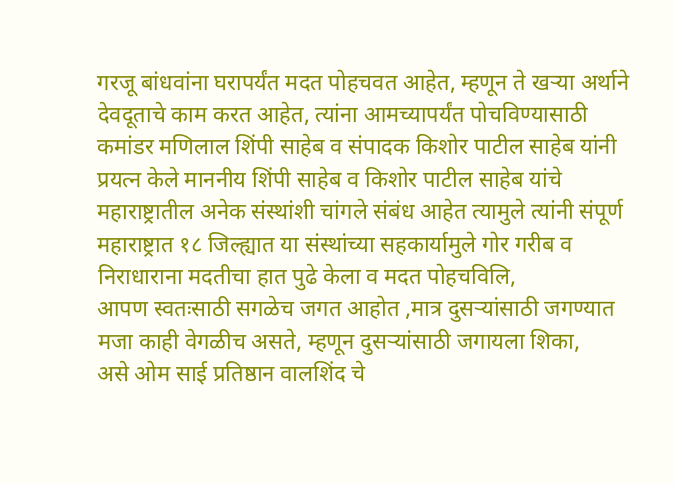गरजू बांधवांना घरापर्यंत मदत पोहचवत आहेत, म्हणून ते खऱ्या अर्थाने देवदूताचे काम करत आहेत, त्यांना आमच्यापर्यंत पोचविण्यासाठी कमांडर मणिलाल शिंपी साहेब व संपादक किशोर पाटील साहेब यांनी प्रयत्न केले माननीय शिंपी साहेब व किशोर पाटील साहेब यांचे महाराष्ट्रातील अनेक संस्थांशी चांगले संबंध आहेत त्यामुले त्यांनी संपूर्ण महाराष्ट्रात १८ जिल्ह्यात या संस्थांच्या सहकार्यामुले गोर गरीब व निराधाराना मदतीचा हात पुढे केला व मदत पोहचविलि,
आपण स्वतःसाठी सगळेच जगत आहोत ,मात्र दुसऱ्यांसाठी जगण्यात मजा काही वेगळीच असते, म्हणून दुसऱ्यांसाठी जगायला शिका,
असे ओम साई प्रतिष्ठान वालशिंद चे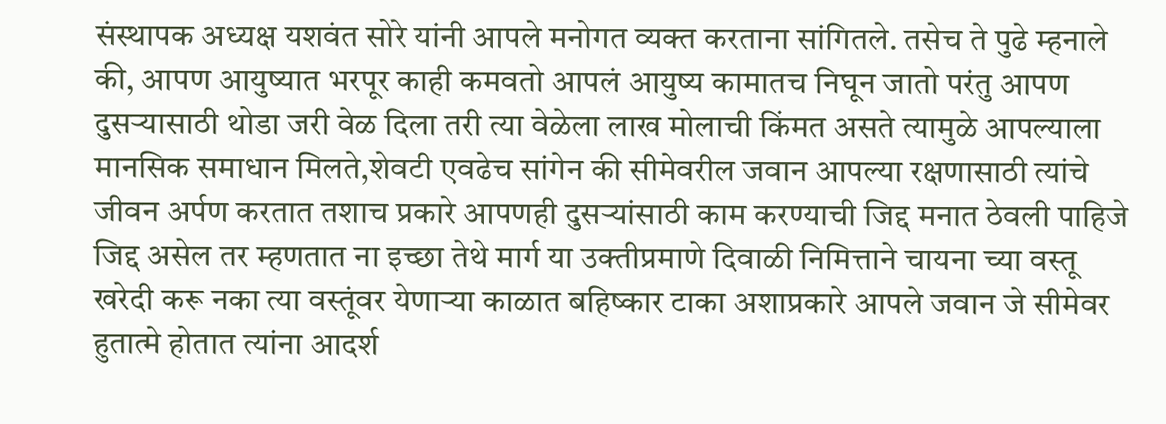संस्थापक अध्यक्ष यशवंत सोरे यांनी आपले मनोगत व्यक्त करताना सांगितले. तसेच ते पुढे म्हनाले की, आपण आयुष्यात भरपूर काही कमवतो आपलं आयुष्य कामातच निघून जातो परंतु आपण दुसऱ्यासाठी थोडा जरी वेळ दिला तरी त्या वेळेला लाख मोलाची किंमत असते त्यामुळे आपल्याला मानसिक समाधान मिलते,शेवटी एवढेच सांगेन की सीमेवरील जवान आपल्या रक्षणासाठी त्यांचे जीवन अर्पण करतात तशाच प्रकारे आपणही दुसऱ्यांसाठी काम करण्याची जिद्द मनात ठेवली पाहिजे जिद्द असेल तर म्हणतात ना इच्छा तेथे मार्ग या उक्तीप्रमाणे दिवाळी निमित्ताने चायना च्या वस्तू खरेदी करू नका त्या वस्तूंवर येणाऱ्या काळात बहिष्कार टाका अशाप्रकारे आपले जवान जे सीमेवर हुतात्मे होतात त्यांना आदर्श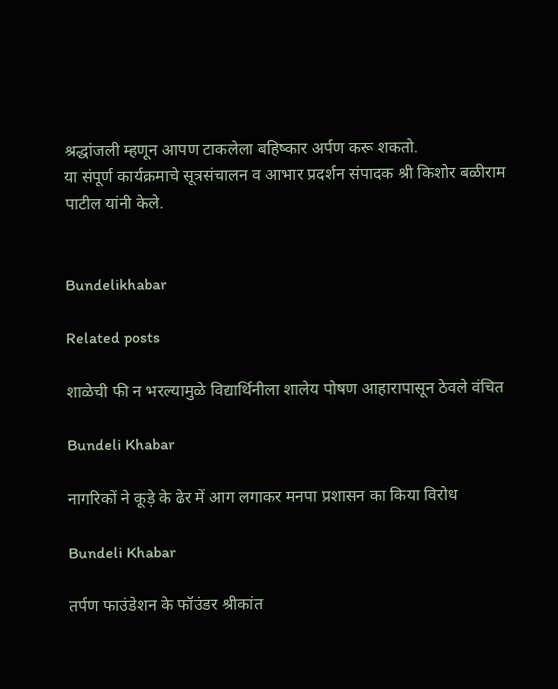श्रद्धांजली म्हणून आपण टाकलेला बहिष्कार अर्पण करू शकतो.
या संपूर्ण कार्यक्रमाचे सूत्रसंचालन व आभार प्रदर्शन संपादक श्री किशोर बळीराम पाटील यांनी केले.


Bundelikhabar

Related posts

शाळेची फी न भरल्यामुळे विद्यार्थिनीला शालेय पोषण आहारापासून ठेवले वंचित

Bundeli Khabar

नागरिकों ने कूड़े के ढेर में आग लगाकर मनपा प्रशासन का किया विरोध

Bundeli Khabar

तर्पण फाउंडेशन के फॉउंडर श्रीकांत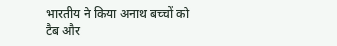भारतीय ने किया अनाथ बच्चों को टैब और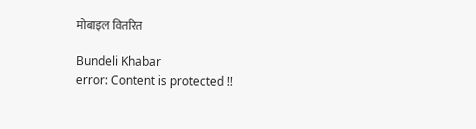मोबाइल वितरित

Bundeli Khabar
error: Content is protected !!